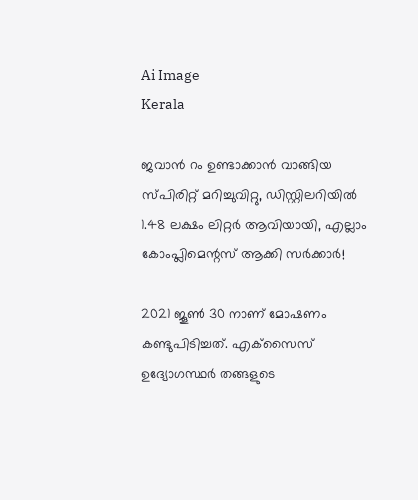Ai Image
Kerala

ജവാന്‍ റം ഉണ്ടാക്കാന്‍ വാങ്ങിയ സ്പിരിറ്റ് മറിച്ചുവിറ്റു, ഡിസ്റ്റിലറിയില്‍ 1.48 ലക്ഷം ലിറ്റര്‍ ആവിയായി, എല്ലാം കോംപ്ലിമെന്റസ് ആക്കി സര്‍ക്കാര്‍!

2021 ജൂണ്‍ 30 നാണ് മോഷണം കണ്ടുപിടിച്ചത്. എക്‌സൈസ് ഉദ്യോഗസ്ഥര്‍ തങ്ങളുടെ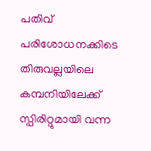പതിവ് പരിശോധനക്കിടെ തിരുവല്ലയിലെ കമ്പനിയിലേക്ക് സ്പിരിറ്റുമായി വന്ന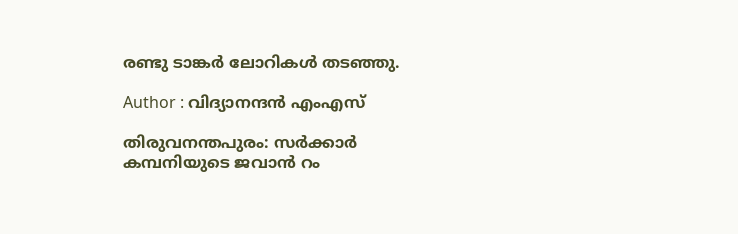രണ്ടു ടാങ്കര്‍ ലോറികള്‍ തടഞ്ഞു.

Author : വിദ്യാനന്ദന്‍ എംഎസ്‌

തിരുവനന്തപുരം: സര്‍ക്കാര്‍ കമ്പനിയുടെ ജവാന്‍ റം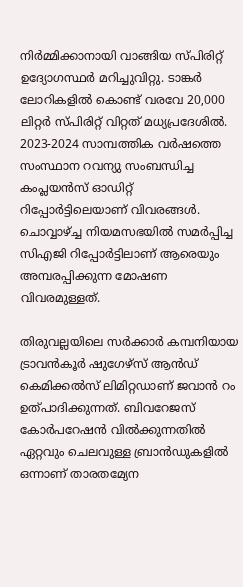നിര്‍മ്മിക്കാനായി വാങ്ങിയ സ്പിരിറ്റ് ഉദ്യോഗസ്ഥര്‍ മറിച്ചുവിറ്റു. ടാങ്കര്‍ ലോറികളില്‍ കൊണ്ട് വരവേ 20,000 ലിറ്റര്‍ സ്പിരിറ്റ് വിറ്റത് മധ്യപ്രദേശില്‍. 2023-2024 സാമ്പത്തിക വര്‍ഷത്തെ സംസ്ഥാന റവന്യു സംബന്ധിച്ച കംപ്ലയന്‍സ് ഓഡിറ്റ് റിപ്പോര്‍ട്ടിലെയാണ് വിവരങ്ങള്‍. ചൊവ്വാഴ്ച്ച നിയമസഭയില്‍ സമര്‍പ്പിച്ച സിഎജി റിപ്പോര്‍ട്ടിലാണ് ആരെയും അമ്പരപ്പിക്കുന്ന മോഷണ വിവരമുള്ളത്.

തിരുവല്ലയിലെ സര്‍ക്കാര്‍ കമ്പനിയായ ട്രാവന്‍കൂര്‍ ഷുഗേഴ്സ് ആന്‍ഡ് കെമിക്കല്‍സ് ലിമിറ്റഡാണ് ജവാന്‍ റം ഉത്പാദിക്കുന്നത്. ബിവറേജസ് കോര്‍പറേഷന്‍ വില്‍ക്കുന്നതില്‍ ഏറ്റവും ചെലവുള്ള ബ്രാന്‍ഡുകളില്‍ ഒന്നാണ് താരതമ്യേന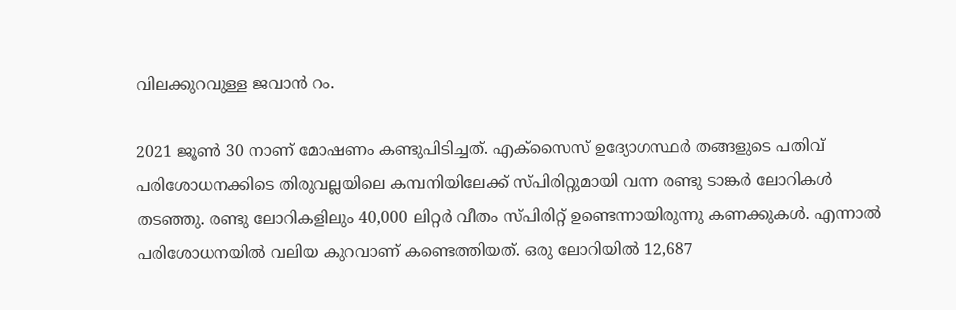വിലക്കുറവുള്ള ജവാന്‍ റം.

2021 ജൂണ്‍ 30 നാണ് മോഷണം കണ്ടുപിടിച്ചത്. എക്‌സൈസ് ഉദ്യോഗസ്ഥര്‍ തങ്ങളുടെ പതിവ് പരിശോധനക്കിടെ തിരുവല്ലയിലെ കമ്പനിയിലേക്ക് സ്പിരിറ്റുമായി വന്ന രണ്ടു ടാങ്കര്‍ ലോറികള്‍ തടഞ്ഞു. രണ്ടു ലോറികളിലും 40,000 ലിറ്റര്‍ വീതം സ്പിരിറ്റ് ഉണ്ടെന്നായിരുന്നു കണക്കുകള്‍. എന്നാല്‍ പരിശോധനയില്‍ വലിയ കുറവാണ് കണ്ടെത്തിയത്. ഒരു ലോറിയില്‍ 12,687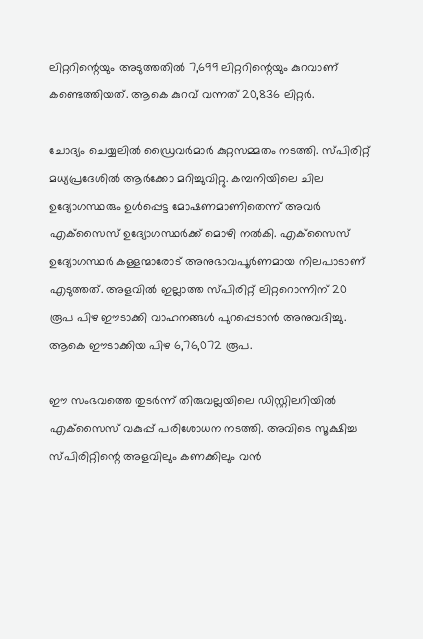ലിറ്ററിന്റെയും അടുത്തതില്‍ 7,699 ലിറ്ററിന്റെയും കുറവാണ് കണ്ടെത്തിയത്. ആകെ കുറവ് വന്നത് 20,836 ലിറ്റര്‍.

ചോദ്യം ചെയ്യലില്‍ ഡ്രൈവര്‍മാര്‍ കുറ്റസമ്മതം നടത്തി. സ്പിരിറ്റ് മധ്യപ്രദേശില്‍ ആര്‍ക്കോ മറിച്ചുവിറ്റു. കമ്പനിയിലെ ചില ഉദ്യോഗസ്ഥരും ഉള്‍പ്പെട്ട മോഷണമാണിതെന്ന് അവര്‍ എക്‌സൈസ് ഉദ്യോഗസ്ഥര്‍ക്ക് മൊഴി നല്‍കി. എക്‌സൈസ് ഉദ്യോഗസ്ഥര്‍ കള്ളന്മാരോട് അനുഭാവപൂര്‍ണമായ നിലപാടാണ് എടുത്തത്. അളവില്‍ ഇല്ലാത്ത സ്പിരിറ്റ് ലിറ്ററൊന്നിന് 20 രൂപ പിഴ ഈടാക്കി വാഹനങ്ങള്‍ പുറപ്പെടാന്‍ അനുവദിച്ചു. ആകെ ഈടാക്കിയ പിഴ 6,76,072 രൂപ.

ഈ സംഭവത്തെ തുടര്‍ന്ന് തിരുവല്ലയിലെ ഡിസ്റ്റിലറിയില്‍ എക്‌സൈസ് വകുപ്പ് പരിശോധന നടത്തി. അവിടെ സൂക്ഷിച്ച സ്പിരിറ്റിന്റെ അളവിലും കണക്കിലും വന്‍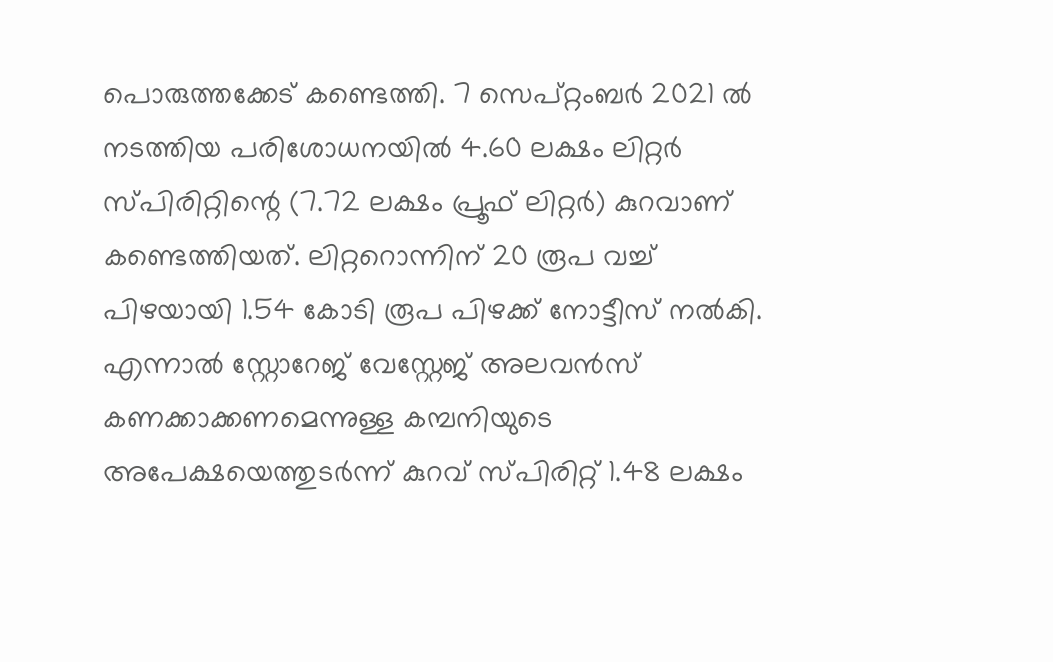പൊരുത്തക്കേട് കണ്ടെത്തി. 7 സെപ്റ്റംബര്‍ 2021 ല്‍ നടത്തിയ പരിശോധനയില്‍ 4.60 ലക്ഷം ലിറ്റര്‍ സ്പിരിറ്റിന്റെ (7.72 ലക്ഷം പ്രൂഫ് ലിറ്റര്‍) കുറവാണ് കണ്ടെത്തിയത്. ലിറ്ററൊന്നിന് 20 രൂപ വച്ച് പിഴയായി 1.54 കോടി രൂപ പിഴക്ക് നോട്ടീസ് നല്‍കി. എന്നാല്‍ സ്റ്റോറേജ് വേസ്റ്റേജ് അലവന്‍സ് കണക്കാക്കണമെന്നുള്ള കമ്പനിയുടെ അപേക്ഷയെത്തുടര്‍ന്ന് കുറവ് സ്പിരിറ്റ് 1.48 ലക്ഷം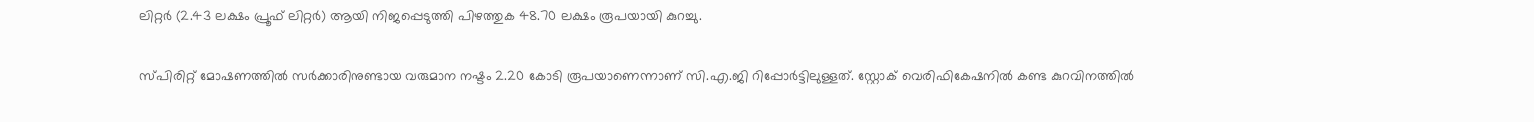ലിറ്റര്‍ (2.43 ലക്ഷം പ്രൂഫ് ലിറ്റര്‍) ആയി നിജപ്പെടുത്തി പിഴത്തുക 48.70 ലക്ഷം രൂപയായി കുറച്ചു.

സ്പിരിറ്റ് മോഷണത്തില്‍ സര്‍ക്കാരിനുണ്ടായ വരുമാന നഷ്ടം 2.20 കോടി രൂപയാണെന്നാണ് സി.എ.ജി റിപ്പോര്‍ട്ടിലുള്ളത്. സ്റ്റോക് വെരിഫികേഷനില്‍ കണ്ട കുറവിനത്തില്‍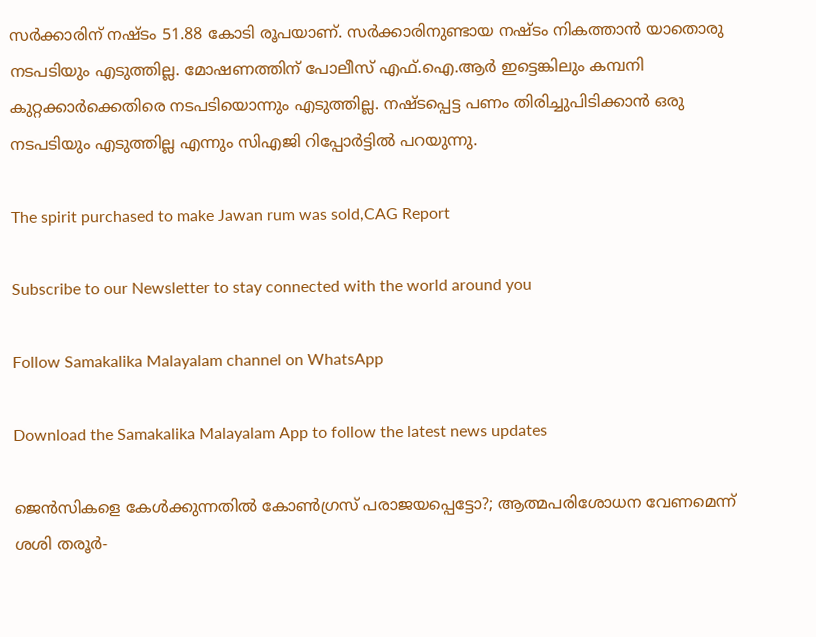സര്‍ക്കാരിന് നഷ്ടം 51.88 കോടി രൂപയാണ്. സര്‍ക്കാരിനുണ്ടായ നഷ്ടം നികത്താന്‍ യാതൊരു നടപടിയും എടുത്തില്ല. മോഷണത്തിന് പോലീസ് എഫ്.ഐ.ആര്‍ ഇട്ടെങ്കിലും കമ്പനി കുറ്റക്കാര്‍ക്കെതിരെ നടപടിയൊന്നും എടുത്തില്ല. നഷ്ടപ്പെട്ട പണം തിരിച്ചുപിടിക്കാന്‍ ഒരു നടപടിയും എടുത്തില്ല എന്നും സിഎജി റിപ്പോര്‍ട്ടില്‍ പറയുന്നു.

The spirit purchased to make Jawan rum was sold,CAG Report

Subscribe to our Newsletter to stay connected with the world around you

Follow Samakalika Malayalam channel on WhatsApp

Download the Samakalika Malayalam App to follow the latest news updates

ജെന്‍സികളെ കേള്‍ക്കുന്നതില്‍ കോണ്‍ഗ്രസ് പരാജയപ്പെട്ടോ?; ആത്മപരിശോധന വേണമെന്ന് ശശി തരൂര്‍-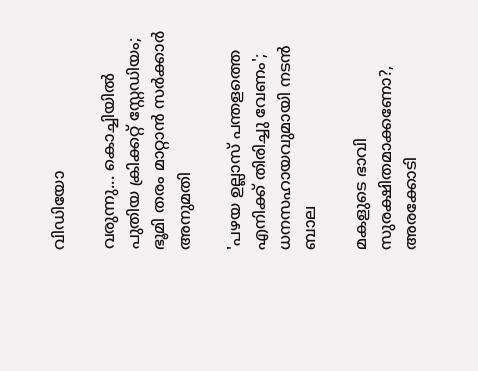വിഡിയോ

വരുന്നു... കൊച്ചിയിൽ പുതിയ ക്രിക്കറ്റ് സ്റ്റേഡിയം; ഭൂമി തരം മാറ്റാൻ സർക്കാർ അനുമതി

'പഴയ ഉല്ലാസ് പന്തളത്തെ എനിക്ക് തിരിച്ചു വേണം'; ധനസഹായവുമായി നടന്‍ ബാല

മകളുടെ ഭാവി സുരക്ഷിതമാക്കണോ?, അരക്കോടി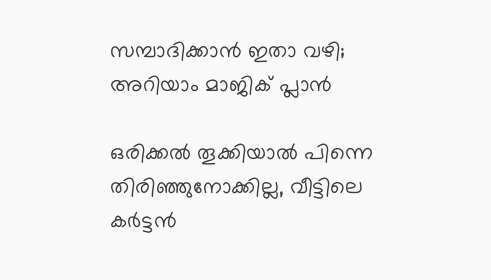സമ്പാദിക്കാന്‍ ഇതാ വഴി; അറിയാം മാജിക് പ്ലാന്‍

ഒരിക്കൽ തൂക്കിയാൽ പിന്നെ തിരിഞ്ഞുനോക്കില്ല, വീട്ടിലെ കർട്ടൻ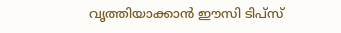വൃത്തിയാക്കാൻ ഈസി ടിപ്സ്